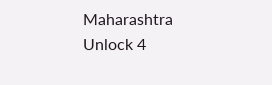Maharashtra Unlock 4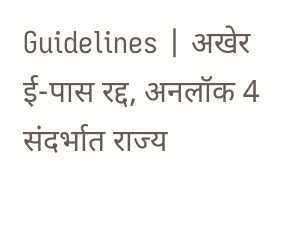Guidelines | अखेर ई-पास रद्द, अनलॉक 4 संदर्भात राज्य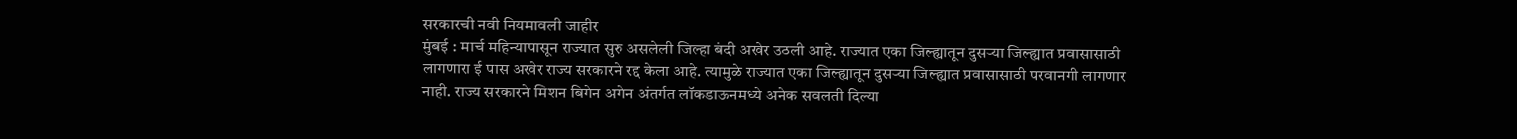सरकारची नवी नियमावली जाहीर
मुंबई : मार्च महिन्यापासून राज्यात सुरु असलेली जिल्हा बंदी अखेर उठली आहे. राज्यात एका जिल्ह्यातून दुसऱ्या जिल्ह्यात प्रवासासाठी लागणारा ई पास अखेर राज्य सरकारने रद्द केला आहे. त्यामुळे राज्यात एका जिल्ह्यातून दुसऱ्या जिल्ह्यात प्रवासासाठी परवानगी लागणार नाही. राज्य सरकारने मिशन बिगेन अगेन अंतर्गत लॉकडाऊनमध्ये अनेक सवलती दिल्या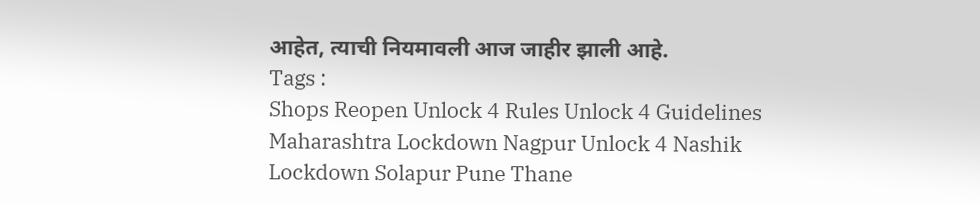आहेत, त्याची नियमावली आज जाहीर झाली आहे.
Tags :
Shops Reopen Unlock 4 Rules Unlock 4 Guidelines Maharashtra Lockdown Nagpur Unlock 4 Nashik Lockdown Solapur Pune Thane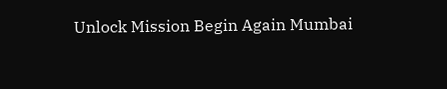Unlock Mission Begin Again Mumbai